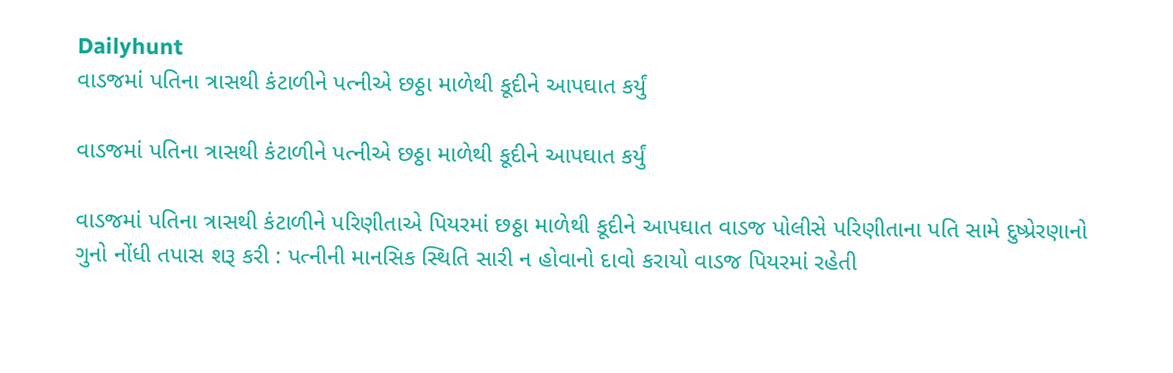Dailyhunt
વાડજમાં પતિના ત્રાસથી કંટાળીને પત્નીએ છઠ્ઠા માળેથી કૂદીને આપઘાત કર્યું

વાડજમાં પતિના ત્રાસથી કંટાળીને પત્નીએ છઠ્ઠા માળેથી કૂદીને આપઘાત કર્યું

વાડજમાં પતિના ત્રાસથી કંટાળીને પરિણીતાએ પિયરમાં છઠ્ઠા માળેથી કૂદીને આપઘાત વાડજ પોલીસે પરિણીતાના પતિ સામે દુષ્પ્રેરણાનો ગુનો નોંધી તપાસ શરૂ કરી : પત્નીની માનસિક સ્થિતિ સારી ન હોવાનો દાવો કરાયો વાડજ પિયરમાં રહેતી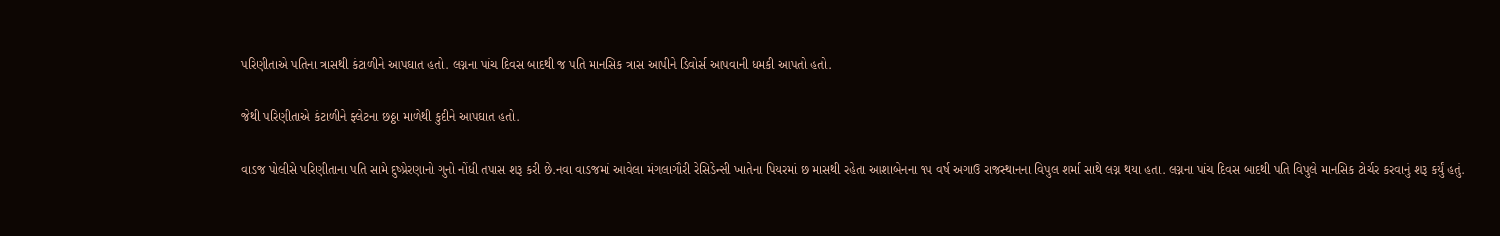પરિણીતાએ પતિના ત્રાસથી કંટાળીને આપઘાત હતો. લગ્નના પાંચ દિવસ બાદથી જ પતિ માનસિક ત્રાસ આપીને ડિવોર્સ આપવાની ધમકી આપતો હતો.

જેથી પરિણીતાએ કંટાળીને ફ્લેટના છઠ્ઠા માળેથી કુદીને આપઘાત હતો.

વાડજ પોલીસે પરિણીતાના પતિ સામે દુષ્પ્રેરણાનો ગુનો નોંધી તપાસ શરૂ કરી છે.નવા વાડજમાં આવેલા મંગલાગૌરી રેસિડેન્સી ખાતેના પિયરમાં છ માસથી રહેતા આશાબેનના ૧૫ વર્ષ અગાઉ રાજસ્થાનના વિપુલ શર્મા સાથે લગ્ન થયા હતા. લગ્નના પાંચ દિવસ બાદથી પતિ વિપુલે માનસિક ટોર્ચર કરવાનું શરૂ કર્યું હતું.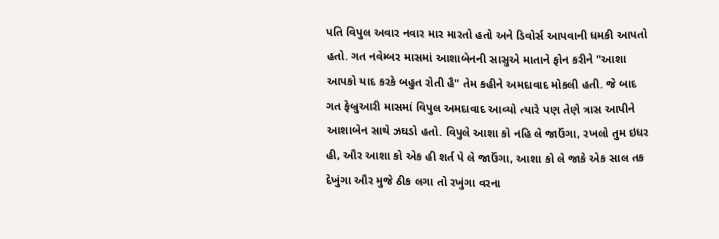પતિ વિપુલ અવાર નવાર માર મારતો હતો અને ડિવોર્સ આપવાની ધમકી આપતો હતો. ગત નવેમ્બર માસમાં આશાબેનની સાસુએ માતાને ફોન કરીને "આશા આપકો યાદ કરકે બહુત રોતી હૈ" તેમ કહીને અમદાવાદ મોકલી હતી. જે બાદ ગત ફેબ્રુઆરી માસમાં વિપુલ અમદાવાદ આવ્યો ત્યારે પણ તેણે ત્રાસ આપીને આશાબેન સાથે ઝઘડો હતો. વિપુલે આશા કો નહિ લે જાઉંગા, રખલો તુમ ઇધર હી, ઔર આશા કો એક હી શર્ત પે લે જાઉંગા, આશા કો લે જાકે એક સાલ તક દેખુંગા ઔર મુજે ઠીક લગા તો રખુંગા વરના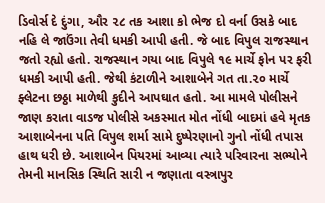ડિવોર્સ દે દુંગા, ઔર ૨૮ તક આશા કો ભેજ દો વર્ના ઉસકે બાદ નહિ લે જાઉંગા તેવી ધમકી આપી હતી. જે બાદ વિપુલ રાજસ્થાન જતો રહ્યો હતો. રાજસ્થાન ગયા બાદ વિપુલે ૧૯ માર્ચે ફોન પર ફરી ધમકી આપી હતી. જેથી કંટાળીને આશાબેને ગત તા.૨૦ માર્ચે ફ્લેટના છઠ્ઠા માળેથી કુદીને આપઘાત હતો. આ મામલે પોલીસને જાણ કરાતા વાડજ પોલીસે અકસ્માત મોત નોંધી બાદમાં હવે મૃતક આશાબેનના પતિ વિપુલ શર્મા સામે દુષ્પેરણાનો ગુનો નોંધી તપાસ હાથ ધરી છે. આશાબેન પિયરમાં આવ્યા ત્યારે પરિવારના સભ્યોને તેમની માનસિક સ્થિતિ સારી ન જણાતા વસ્ત્રાપુર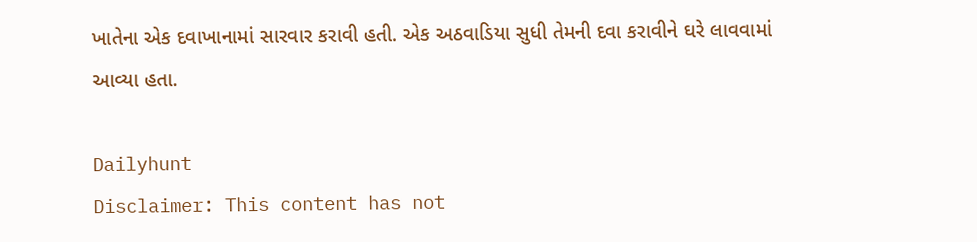ખાતેના એક દવાખાનામાં સારવાર કરાવી હતી. એક અઠવાડિયા સુધી તેમની દવા કરાવીને ઘરે લાવવામાં આવ્યા હતા.

Dailyhunt
Disclaimer: This content has not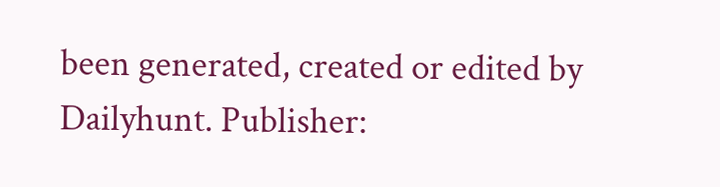been generated, created or edited by Dailyhunt. Publisher: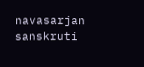navasarjan sanskruti